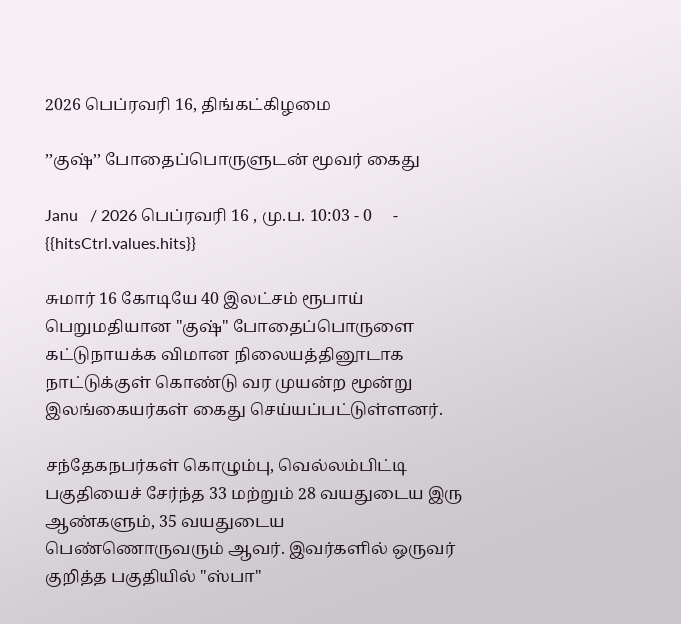2026 பெப்ரவரி 16, திங்கட்கிழமை

’’குஷ்’’ போதைப்பொருளுடன் மூவர் கைது

Janu   / 2026 பெப்ரவரி 16 , மு.ப. 10:03 - 0     - {{hitsCtrl.values.hits}}

சுமார் 16 கோடியே 40 இலட்சம் ரூபாய் பெறுமதியான "குஷ்" போதைப்பொருளை கட்டுநாயக்க விமான நிலையத்தினூடாக நாட்டுக்குள் கொண்டு வர முயன்ற மூன்று இலங்கையர்கள் கைது செய்யப்பட்டுள்ளனர்.

சந்தேகநபர்கள் கொழும்பு, வெல்லம்பிட்டி பகுதியைச் சேர்ந்த 33 மற்றும் 28 வயதுடைய இரு ஆண்களும், 35 வயதுடைய பெண்ணொருவரும் ஆவர். இவர்களில் ஒருவர் குறித்த பகுதியில் "ஸ்பா"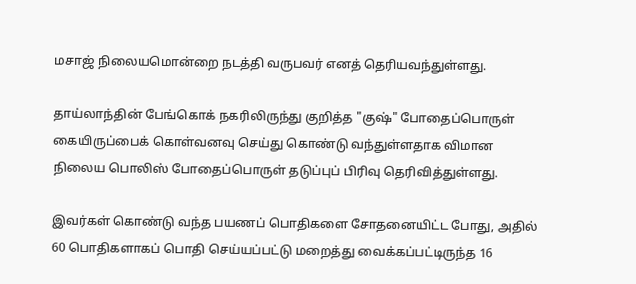மசாஜ் நிலையமொன்றை நடத்தி வருபவர் எனத் தெரியவந்துள்ளது.

தாய்லாந்தின் பேங்கொக் நகரிலிருந்து குறித்த "குஷ்" போதைப்பொருள் கையிருப்பைக் கொள்வனவு செய்து கொண்டு வந்துள்ளதாக விமான நிலைய பொலிஸ் போதைப்பொருள் தடுப்புப் பிரிவு தெரிவித்துள்ளது.

இவர்கள் கொண்டு வந்த பயணப் பொதிகளை சோதனையிட்ட போது, அதில் 60 பொதிகளாகப் பொதி செய்யப்பட்டு மறைத்து வைக்கப்பட்டிருந்த 16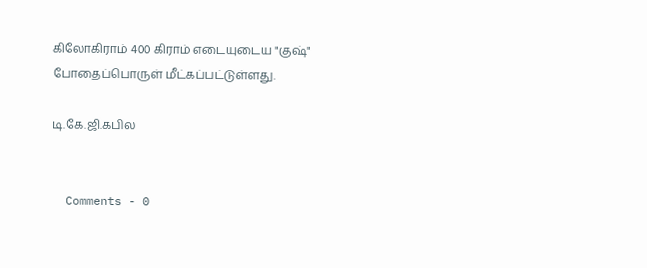கிலோகிராம் 400 கிராம் எடையுடைய "குஷ்" போதைப்பொருள் மீட்கப்பட்டுள்ளது.

டி.கே.ஜி.கபில


  Comments - 0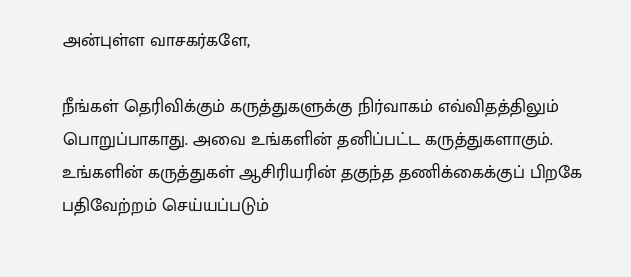அன்புள்ள வாசகர்களே,

நீங்கள் தெரிவிக்கும் கருத்துகளுக்கு நிர்வாகம் எவ்விதத்திலும் பொறுப்பாகாது. அவை உங்களின் தனிப்பட்ட கருத்துகளாகும். உங்களின் கருத்துகள் ஆசிரியரின் தகுந்த தணிக்கைக்குப் பிறகே பதிவேற்றம் செய்யப்படும்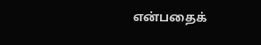என்பதைக்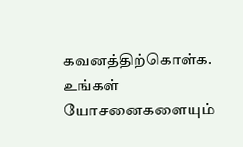கவனத்திற்கொள்க. உங்கள் யோசனைகளையும்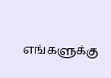எங்களுக்கு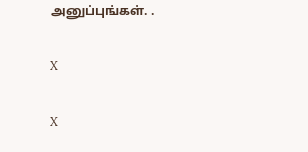அனுப்புங்கள். .

X

X